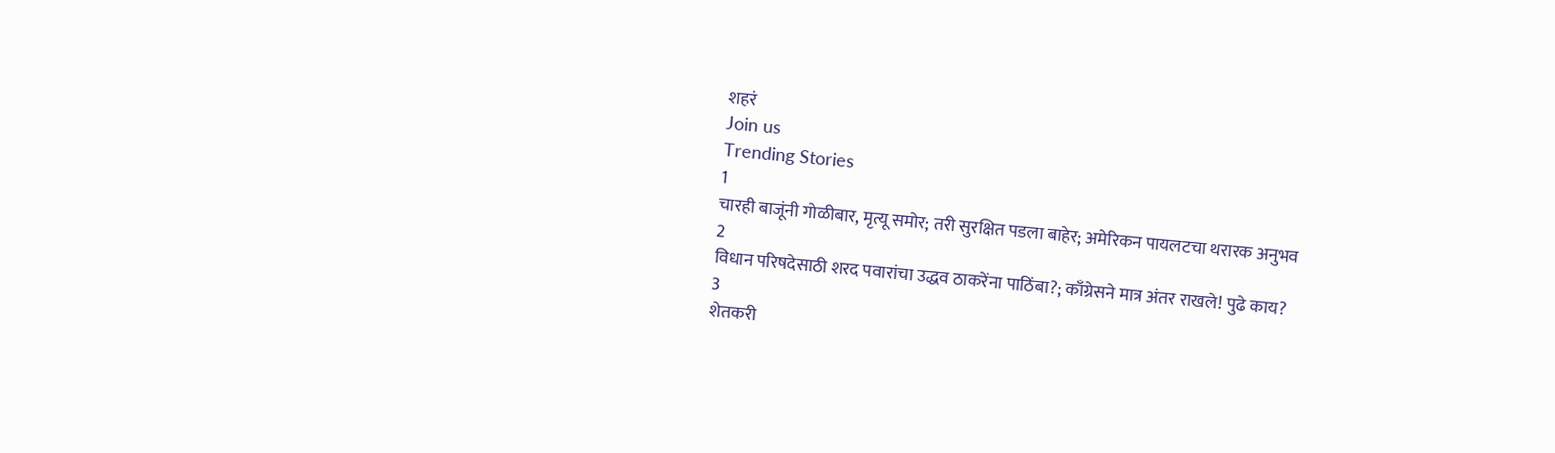शहरं
Join us
Trending Stories
1
चारही बाजूंनी गोळीबार, मृत्यू समोर; तरी सुरक्षित पडला बाहेर; अमेरिकन पायलटचा थरारक अनुभव
2
विधान परिषदेसाठी शरद पवारांचा उद्धव ठाकरेंना पाठिंबा?; काँग्रेसने मात्र अंतर राखले! पुढे काय?
3
शेतकरी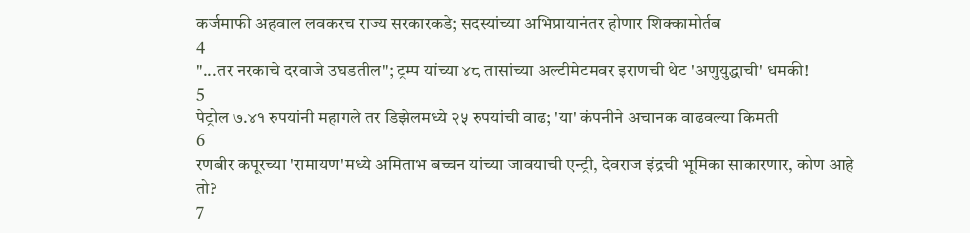कर्जमाफी अहवाल लवकरच राज्य सरकारकडे; सदस्यांच्या अभिप्रायानंतर होणार शिक्कामोर्तब
4
"...तर नरकाचे दरवाजे उघडतील"; ट्रम्प यांच्या ४८ तासांच्या अल्टीमेटमवर इराणची थेट 'अणुयुद्धाची' धमकी!
5
पेट्रोल ७.४१ रुपयांनी महागले तर डिझेलमध्ये २५ रुपयांची वाढ; 'या' कंपनीने अचानक वाढवल्या किमती
6
रणबीर कपूरच्या 'रामायण'मध्ये अमिताभ बच्चन यांच्या जावयाची एन्ट्री, देवराज इंद्रची भूमिका साकारणार, कोण आहे तो?
7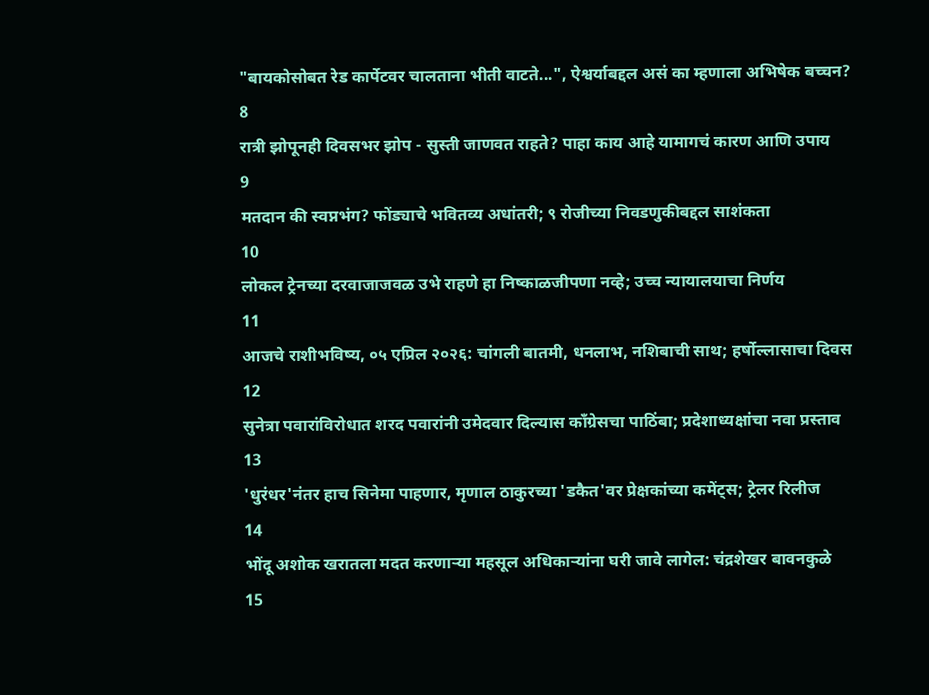"बायकोसोबत रेड कार्पेटवर चालताना भीती वाटते...", ऐश्वर्याबद्दल असं का म्हणाला अभिषेक बच्चन?
8
रात्री झोपूनही दिवसभर झोप - सुस्ती जाणवत राहते? पाहा काय आहे यामागचं कारण आणि उपाय
9
मतदान की स्वप्नभंग? फोंड्याचे भवितव्य अधांतरी; ९ रोजीच्या निवडणुकीबद्दल साशंकता
10
लोकल ट्रेनच्या दरवाजाजवळ उभे राहणे हा निष्काळजीपणा नव्हे; उच्च न्यायालयाचा निर्णय
11
आजचे राशीभविष्य, ०५ एप्रिल २०२६: चांगली बातमी, धनलाभ, नशिबाची साथ; हर्षोल्लासाचा दिवस
12
सुनेत्रा पवारांविरोधात शरद पवारांनी उमेदवार दिल्यास काँग्रेसचा पाठिंबा; प्रदेशाध्यक्षांचा नवा प्रस्ताव
13
'धुरंधर'नंतर हाच सिनेमा पाहणार, मृणाल ठाकुरच्या 'डकैत'वर प्रेक्षकांच्या कमेंट्स; ट्रेलर रिलीज
14
भोंदू अशोक खरातला मदत करणाऱ्या महसूल अधिकाऱ्यांना घरी जावे लागेल: चंद्रशेखर बावनकुळे
15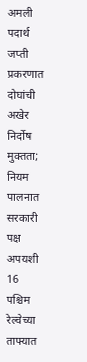अमली पदार्थ जप्ती प्रकरणात दोघांची अखेर निर्दोष मुक्तता; नियम पालनात सरकारी पक्ष अपयशी
16
पश्चिम रेल्वेच्या ताफ्यात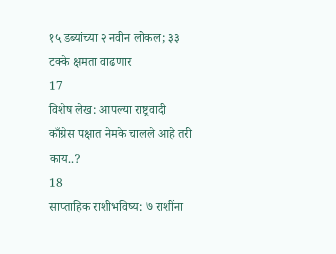१५ डब्यांच्या २ नवीन लोकल; ३३ टक्के क्षमता वाढणार
17
विशेष लेख: आपल्या राष्ट्रवादी काँग्रेस पक्षात नेमके चालले आहे तरी काय..?
18
साप्ताहिक राशीभविष्य: ७ राशींना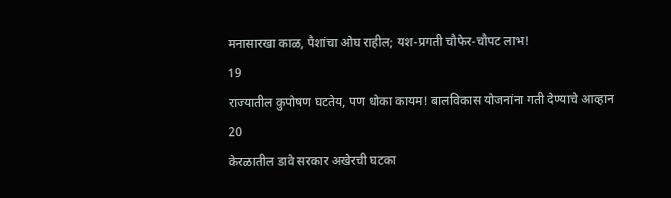मनासारखा काळ, पैशांचा ओघ राहील; यश-प्रगती चौफेर-चौपट लाभ!
19
राज्यातील कुपोषण घटतेय, पण धोका कायम! बालविकास योजनांना गती देण्याचे आव्हान
20
केरळातील डावे सरकार अखेरची घटका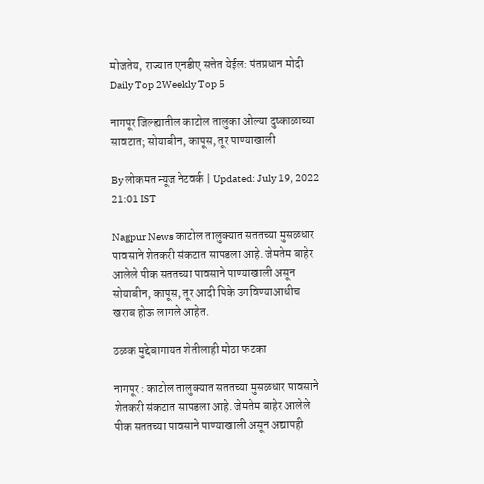मोजतेय, राज्यात एनडीए सत्तेत येईल: पंतप्रधान मोदी
Daily Top 2Weekly Top 5

नागपूर जिल्ह्यातील काटोल तालुका ओल्या दुष्काळाच्या सावटात; सोयाबीन, कापूस, तूर पाण्याखाली

By लोकमत न्यूज नेटवर्क | Updated: July 19, 2022 21:01 IST

Nagpur News काटोल तालुक्यात सततच्या मुसळधार पावसाने शेतकरी संकटात सापडला आहे. जेमतेम बाहेर आलेले पीक सततच्या पावसाने पाण्याखाली असून सोयाबीन, कापूस, तूर आदी पिके उगविण्याआधीच खराब होऊ लागले आहेत.

ठळक मुद्देबागायत शेतीलाही मोठा फटका

नागपूर : काटोल तालुक्यात सततच्या मुसळधार पावसाने शेतकरी संकटात सापडला आहे. जेमतेम बाहेर आलेले पीक सततच्या पावसाने पाण्याखाली असून अद्यापही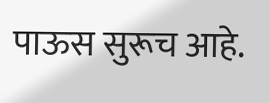पाऊस सुरूच आहे.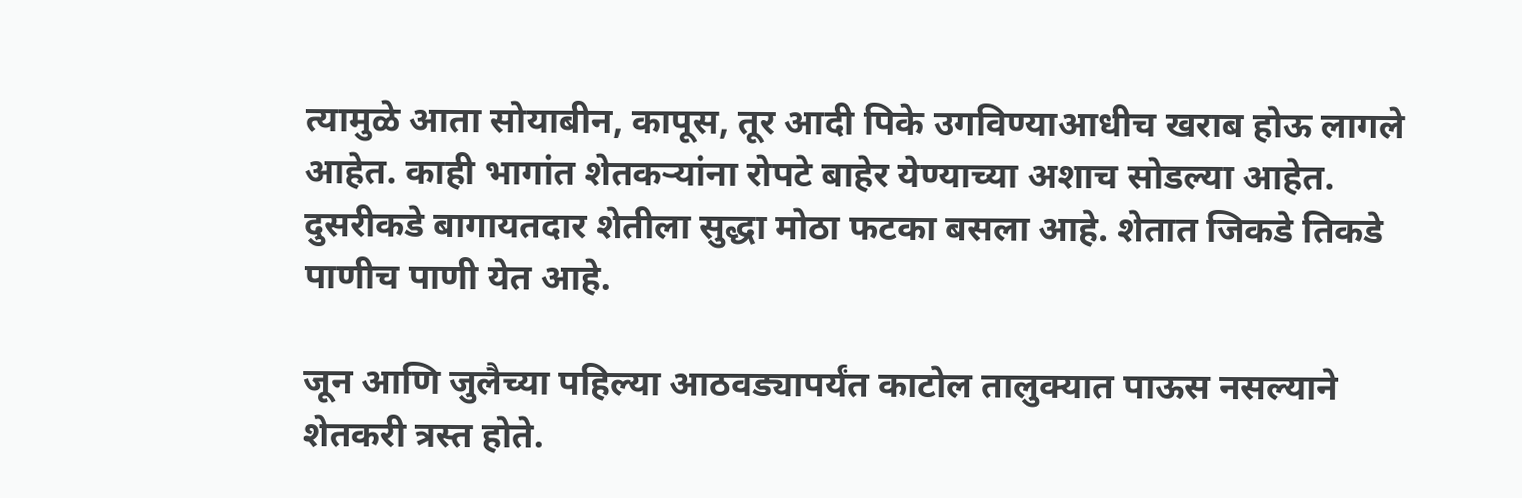त्यामुळे आता सोयाबीन, कापूस, तूर आदी पिके उगविण्याआधीच खराब होऊ लागले आहेत. काही भागांत शेतकऱ्यांना रोपटे बाहेर येण्याच्या अशाच सोडल्या आहेत. दुसरीकडे बागायतदार शेतीला सुद्धा मोठा फटका बसला आहे. शेतात जिकडे तिकडे पाणीच पाणी येत आहे.

जून आणि जुलैच्या पहिल्या आठवड्यापर्यंत काटोल तालुक्यात पाऊस नसल्याने शेतकरी त्रस्त होते.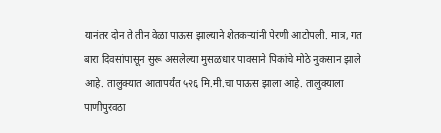यानंतर दोन ते तीन वेळा पाऊस झाल्याने शेतकऱ्यांनी पेरणी आटोपली. मात्र, गत बारा दिवसांपासून सुरू असलेल्या मुसळधार पावसाने पिकांचे मोठे नुकसान झाले आहे. तालुक्यात आतापर्यंत ५२६ मि.मी.चा पाऊस झाला आहे. तालुक्याला पाणीपुरवठा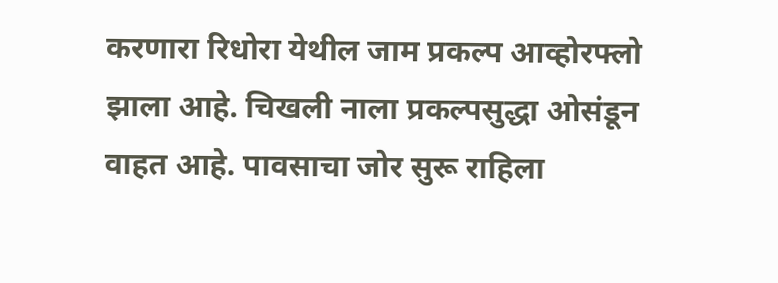करणारा रिधोरा येथील जाम प्रकल्प आव्होरफ्लो झाला आहे. चिखली नाला प्रकल्पसुद्धा ओसंडून वाहत आहे. पावसाचा जोर सुरू राहिला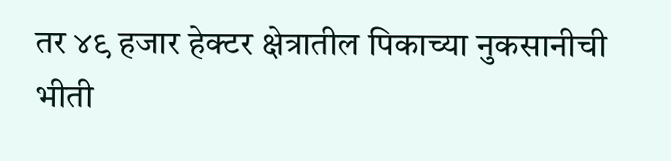तर ४९ हजार हेक्टर क्षेत्रातील पिकाच्या नुकसानीची भीती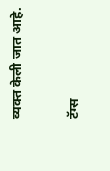व्यक्त केली जात आहे.

टॅग्स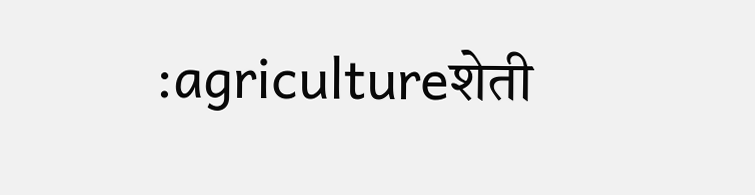:agricultureशेती